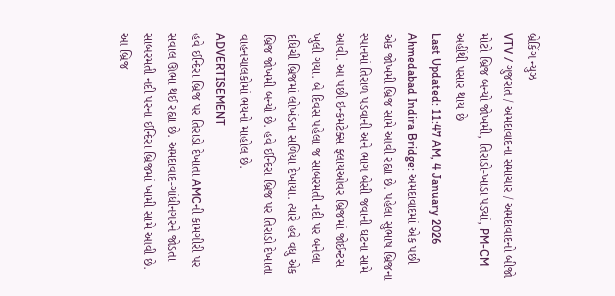બ્રેકિંગ ન્યુઝ
VTV / ગુજરાત / અમદાવાદના સમાચાર / અમદાવાદનો બીજો મોટો બ્રિજ બન્યો જોખમી, તિરાડો-ખાડા પડ્યાં, PM-CM અહીંથી પસાર થાય છે
Last Updated: 11:47 AM, 4 January 2026
Ahmedabad Indira Bridge: અમદાવાદમાં એક પછી એક જોખમી બ્રિજ સામે આવી રહ્યા છે. પહેલા સુભાષ બ્રિજના સ્પાનમાં તિરાળ પડવાની અને ભાગ બેસી જવાની ઘટના સામે આવી. આ પછી ઇન્કમટેક્સ ફ્લાયઓવર બ્રિજમાં જોઈન્ટસ ખુલી ગયા. બે દિવસ પહેલા જ સાબરમતી નદી પર બનેલા દધિચી બ્રિજમાં લોખંડના સળિયા દેખાયા. ત્યારે હવે વધુ એક બ્રિજ જોખમી બન્યો છે. હવે ઈન્દિરા બ્રિજ પર તિરાડો દેખાતા વાહનચાલકોમાં ભયનો માહોલ છે.
ADVERTISEMENT
હવે ઈન્દિરા બ્રિજ પર તિરાડો દેખાતા AMCની કામગીરી પર સવાલ ઊભા થઈ રહ્યા છે. અમદાવાદ-ગાંધીનગરને જોડતા સાબરમતી નદી પરના ઈન્દિરા બ્રિજમાં ખામી સામે આવી છે. આ બ્રિજ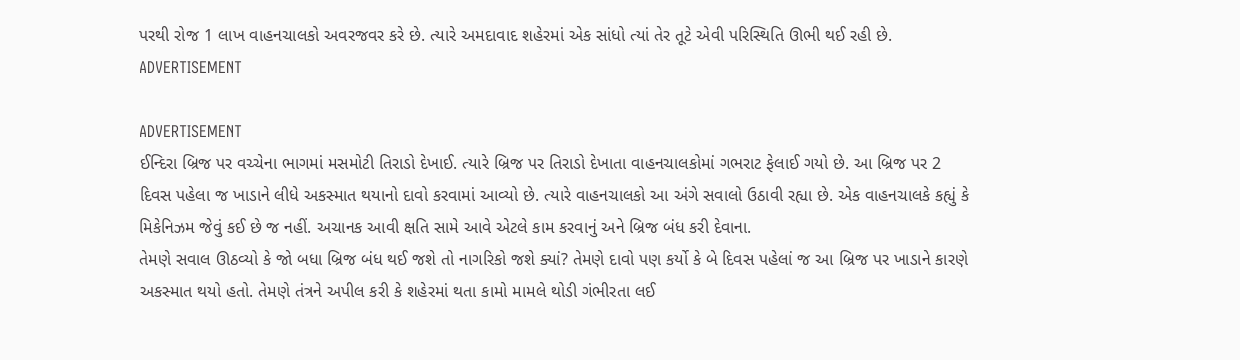પરથી રોજ 1 લાખ વાહનચાલકો અવરજવર કરે છે. ત્યારે અમદાવાદ શહેરમાં એક સાંધો ત્યાં તેર તૂટે એવી પરિસ્થિતિ ઊભી થઈ રહી છે.
ADVERTISEMENT

ADVERTISEMENT
ઈન્દિરા બ્રિજ પર વચ્ચેના ભાગમાં મસમોટી તિરાડો દેખાઈ. ત્યારે બ્રિજ પર તિરાડો દેખાતા વાહનચાલકોમાં ગભરાટ ફેલાઈ ગયો છે. આ બ્રિજ પર 2 દિવસ પહેલા જ ખાડાને લીધે અકસ્માત થયાનો દાવો કરવામાં આવ્યો છે. ત્યારે વાહનચાલકો આ અંગે સવાલો ઉઠાવી રહ્યા છે. એક વાહનચાલકે કહ્યું કે મિકેનિઝમ જેવું કઈ છે જ નહીં. અચાનક આવી ક્ષતિ સામે આવે એટલે કામ કરવાનું અને બ્રિજ બંધ કરી દેવાના.
તેમણે સવાલ ઊઠવ્યો કે જો બધા બ્રિજ બંધ થઈ જશે તો નાગરિકો જશે ક્યાં? તેમણે દાવો પણ કર્યો કે બે દિવસ પહેલાં જ આ બ્રિજ પર ખાડાને કારણે અકસ્માત થયો હતો. તેમણે તંત્રને અપીલ કરી કે શહેરમાં થતા કામો મામલે થોડી ગંભીરતા લઈ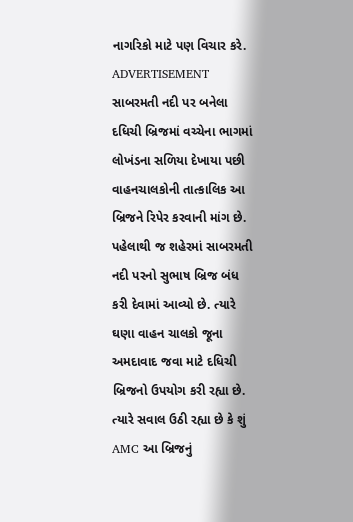નાગરિકો માટે પણ વિચાર કરે.
ADVERTISEMENT
સાબરમતી નદી પર બનેલા દધિચી બ્રિજમાં વચ્ચેના ભાગમાં લોખંડના સળિયા દેખાયા પછી વાહનચાલકોની તાત્કાલિક આ બ્રિજને રિપેર કરવાની માંગ છે. પહેલાથી જ શહેરમાં સાબરમતી નદી પરનો સુભાષ બ્રિજ બંધ કરી દેવામાં આવ્યો છે. ત્યારે ઘણા વાહન ચાલકો જૂના અમદાવાદ જવા માટે દધિચી બ્રિજનો ઉપયોગ કરી રહ્યા છે. ત્યારે સવાલ ઉઠી રહ્યા છે કે શું AMC આ બ્રિજનું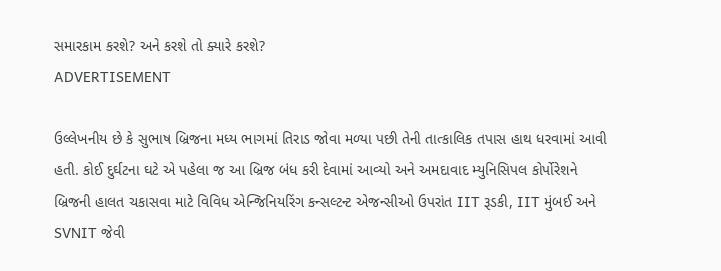સમારકામ કરશે? અને કરશે તો ક્યારે કરશે?
ADVERTISEMENT

ઉલ્લેખનીય છે કે સુભાષ બ્રિજના મધ્ય ભાગમાં તિરાડ જોવા મળ્યા પછી તેની તાત્કાલિક તપાસ હાથ ધરવામાં આવી હતી. કોઈ દુર્ઘટના ઘટે એ પહેલા જ આ બ્રિજ બંધ કરી દેવામાં આવ્યો અને અમદાવાદ મ્યુનિસિપલ કોર્પોરેશને બ્રિજની હાલત ચકાસવા માટે વિવિધ એન્જિનિયરિંગ કન્સલ્ટન્ટ એજન્સીઓ ઉપરાંત IIT રૂડકી, IIT મુંબઈ અને SVNIT જેવી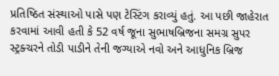પ્રતિષ્ઠિત સંસ્થાઓ પાસે પણ ટેસ્ટિંગ કરાવ્યું હતું. આ પછી જાહેરાત કરવામાં આવી હતી કે 52 વર્ષ જૂના સુભાષબ્રિજના સમગ્ર સુપર સ્ટ્રક્ચરને તોડી પાડીને તેની જગ્યાએ નવો અને આધુનિક બ્રિજ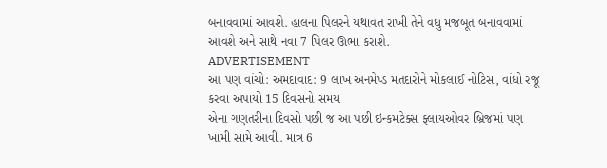બનાવવામાં આવશે. હાલના પિલરને યથાવત રાખી તેને વધુ મજબૂત બનાવવામાં આવશે અને સાથે નવા 7 પિલર ઊભા કરાશે.
ADVERTISEMENT
આ પણ વાંચો: અમદાવાદ: 9 લાખ અનમેપ્ડ મતદારોને મોકલાઈ નોટિસ, વાંધો રજૂ કરવા અપાયો 15 દિવસનો સમય
એના ગણતરીના દિવસો પછી જ આ પછી ઇન્કમટેક્સ ફ્લાયઓવર બ્રિજમાં પણ ખામી સામે આવી. માત્ર 6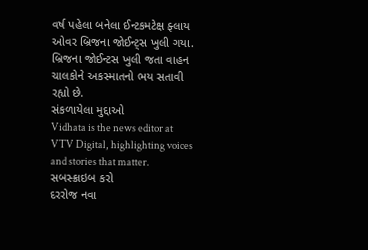વર્ષ પહેલા બનેલા ઈન્ટકમટેક્ષ ફ્લાય ઓવર બ્રિજના જોઈન્ટ્સ ખુલી ગયા. બ્રિજના જોઈન્ટસ ખુલી જતા વાહન ચાલકોને અકસ્માતનો ભય સતાવી રહ્યો છે.
સંકળાયેલા મુદ્દાઓ
Vidhata is the news editor at VTV Digital, highlighting voices and stories that matter.
સબસ્ક્રાઇબ કરો
દરરોજ નવા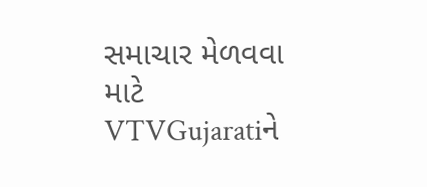સમાચાર મેળવવા માટે VTVGujaratiને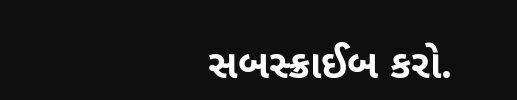સબસ્ક્રાઈબ કરો.